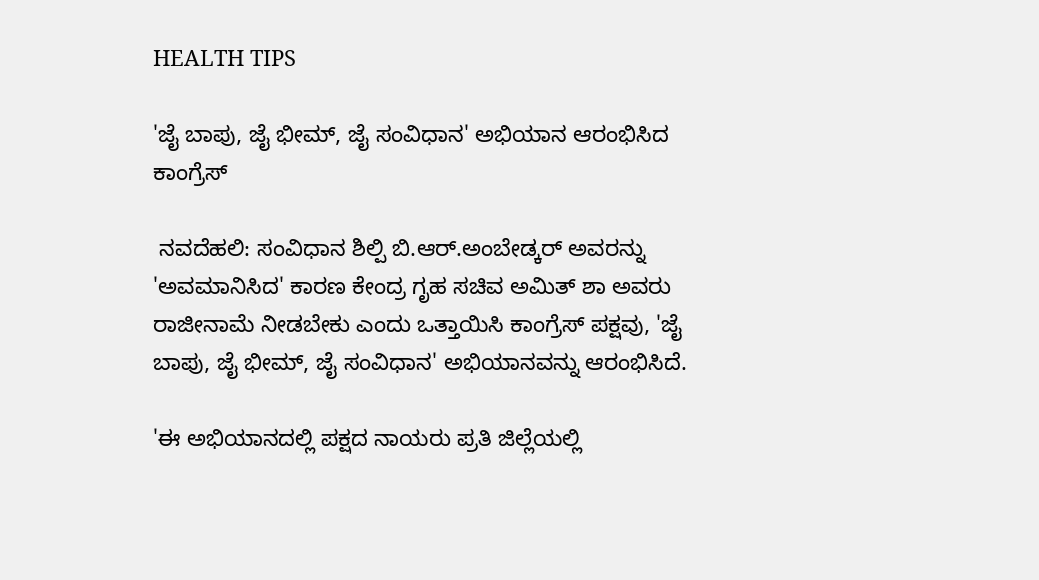HEALTH TIPS

'ಜೈ ಬಾಪು, ಜೈ ಭೀಮ್‌, ಜೈ ಸಂವಿಧಾನ' ಅಭಿಯಾನ ಆರಂಭಿಸಿದ ಕಾಂಗ್ರೆಸ್‌

 ನವದೆಹಲಿ: ಸಂವಿಧಾನ ಶಿಲ್ಪಿ ಬಿ.ಆರ್‌.ಅಂಬೇಡ್ಕರ್‌ ಅವರನ್ನು 'ಅವಮಾನಿಸಿದ' ಕಾರಣ ಕೇಂದ್ರ ಗೃಹ ಸಚಿವ ಅಮಿತ್‌ ಶಾ ಅವರು ರಾಜೀನಾಮೆ ನೀಡಬೇಕು ಎಂದು ಒತ್ತಾಯಿಸಿ ಕಾಂಗ್ರೆಸ್‌ ಪಕ್ಷವು, 'ಜೈ ಬಾಪು, ಜೈ ಭೀಮ್‌, ಜೈ ಸಂವಿಧಾನ' ಅಭಿಯಾನವನ್ನು ಆರಂಭಿಸಿದೆ.

'ಈ ಅಭಿಯಾನದಲ್ಲಿ ಪಕ್ಷದ ನಾಯರು ಪ್ರತಿ ಜಿಲ್ಲೆಯಲ್ಲಿ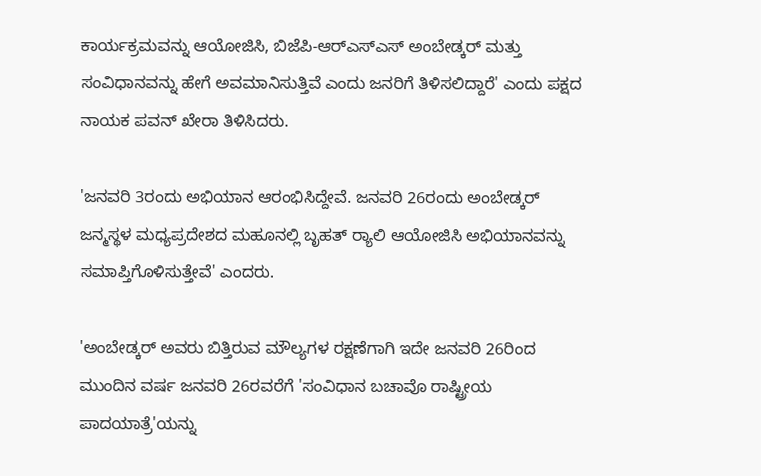ಕಾರ್ಯಕ್ರಮವನ್ನು ಆಯೋಜಿಸಿ, ಬಿಜೆಪಿ-ಆರ್‌ಎಸ್‌ಎಸ್‌ ಅಂಬೇಡ್ಕರ್‌ ಮತ್ತು ಸಂವಿಧಾನವನ್ನು ಹೇಗೆ ಅವಮಾನಿಸುತ್ತಿವೆ ಎಂದು ಜನರಿಗೆ ತಿಳಿಸಲಿದ್ದಾರೆ' ಎಂದು ಪಕ್ಷದ ನಾಯಕ ಪವನ್‌ ಖೇರಾ ತಿಳಿಸಿದರು.

'ಜನವರಿ 3ರಂದು ಅಭಿಯಾನ ಆರಂಭಿಸಿದ್ದೇವೆ. ಜನವರಿ 26ರಂದು ಅಂಬೇಡ್ಕರ್ ಜನ್ಮಸ್ಥಳ ಮಧ್ಯಪ್ರದೇಶದ ಮಹೂನಲ್ಲಿ ಬೃಹತ್ ರ‍್ಯಾಲಿ ಆಯೋಜಿಸಿ ಅಭಿಯಾನವನ್ನು ಸಮಾಪ್ತಿಗೊಳಿಸುತ್ತೇವೆ' ಎಂದರು.

'ಅಂಬೇಡ್ಕರ್‌ ಅವರು ಬಿತ್ತಿರುವ ಮೌಲ್ಯಗಳ ರಕ್ಷಣೆಗಾಗಿ ಇದೇ ಜನವರಿ 26ರಿಂದ ಮುಂದಿನ ವರ್ಷ ಜನವರಿ 26ರವರೆಗೆ 'ಸಂವಿಧಾನ ಬಚಾವೊ ರಾಷ್ಟ್ರೀಯ ಪಾದಯಾತ್ರೆ'ಯನ್ನು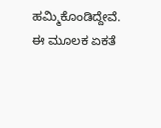ಹಮ್ಮಿಕೊಂಡಿದ್ದೇವೆ. ಈ ಮೂಲಕ ಏಕತೆ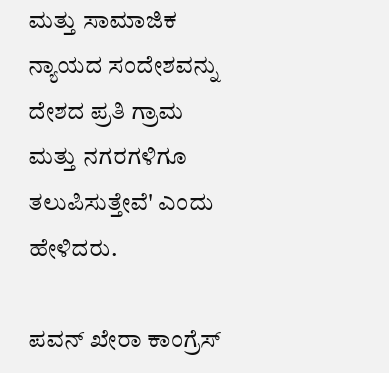ಮತ್ತು ಸಾಮಾಜಿಕ ನ್ಯಾಯದ ಸಂದೇಶವನ್ನು ದೇಶದ ಪ್ರತಿ ಗ್ರಾಮ ಮತ್ತು ನಗರಗಳಿಗೂ ತಲುಪಿಸುತ್ತೇವೆ' ಎಂದು ಹೇಳಿದರು.

ಪವನ್ ಖೇರಾ ಕಾಂಗ್ರೆಸ್‌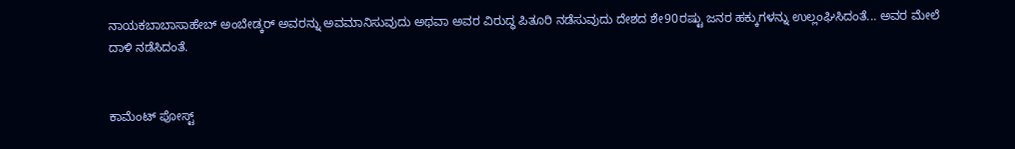ನಾಯಕಬಾಬಾಸಾಹೇಬ್ ಅಂಬೇಡ್ಕರ್‌ ಅವರನ್ನು ಅವಮಾನಿಸುವುದು ಅಥವಾ ಅವರ ವಿರುದ್ಧ ಪಿತೂರಿ ನಡೆಸುವುದು ದೇಶದ ಶೇ90ರಷ್ಟು ಜನರ ಹಕ್ಕುಗಳನ್ನು ಉಲ್ಲಂಘಿಸಿದಂತೆ... ಅವರ ಮೇಲೆ ದಾಳಿ ನಡೆಸಿದಂತೆ.


ಕಾಮೆಂಟ್‌‌ ಪೋಸ್ಟ್‌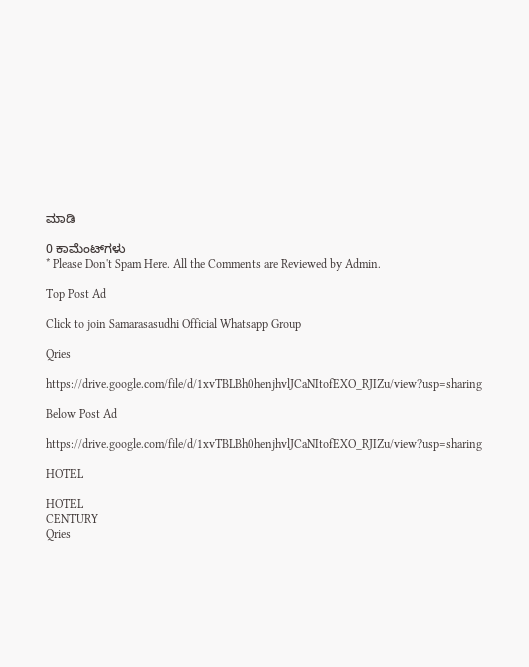ಮಾಡಿ

0 ಕಾಮೆಂಟ್‌ಗಳು
* Please Don't Spam Here. All the Comments are Reviewed by Admin.

Top Post Ad

Click to join Samarasasudhi Official Whatsapp Group

Qries

https://drive.google.com/file/d/1xvTBLBh0henjhvlJCaNItofEXO_RJIZu/view?usp=sharing

Below Post Ad

https://drive.google.com/file/d/1xvTBLBh0henjhvlJCaNItofEXO_RJIZu/view?usp=sharing

HOTEL

HOTEL
CENTURY
Qries